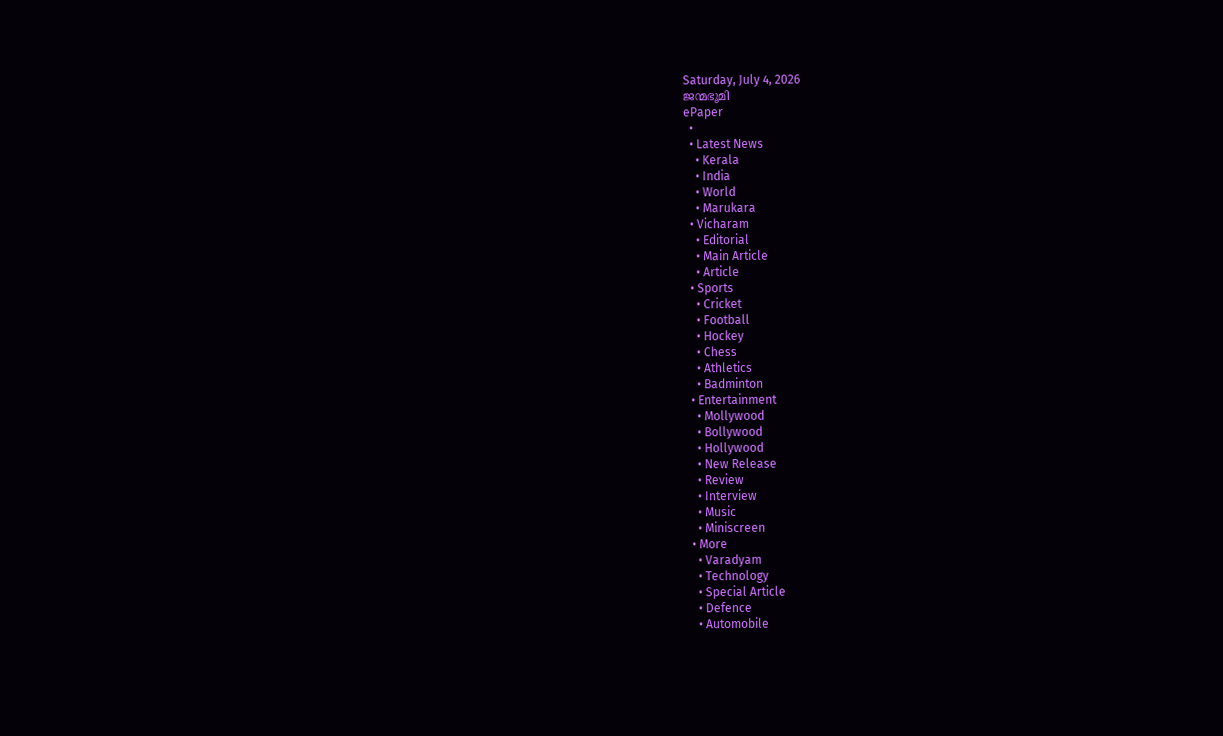Saturday, July 4, 2026
ജന്മഭൂമി
ePaper
  •
  • Latest News
    • Kerala
    • India
    • World
    • Marukara
  • Vicharam
    • Editorial
    • Main Article
    • Article
  • Sports
    • Cricket
    • Football
    • Hockey
    • Chess
    • Athletics
    • Badminton
  • Entertainment
    • Mollywood
    • Bollywood
    • Hollywood
    • New Release
    • Review
    • Interview
    • Music
    • Miniscreen
  • More
    • Varadyam
    • Technology
    • Special Article
    • Defence
    • Automobile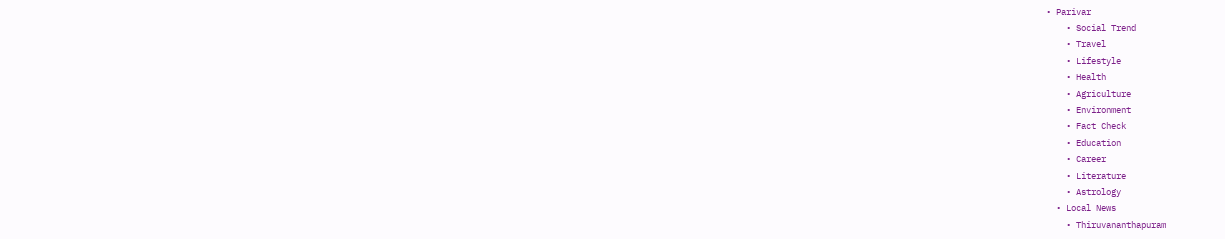• Parivar
    • Social Trend
    • Travel
    • Lifestyle
    • Health
    • Agriculture
    • Environment
    • Fact Check
    • Education
    • Career
    • Literature
    • Astrology
  • Local News
    • Thiruvananthapuram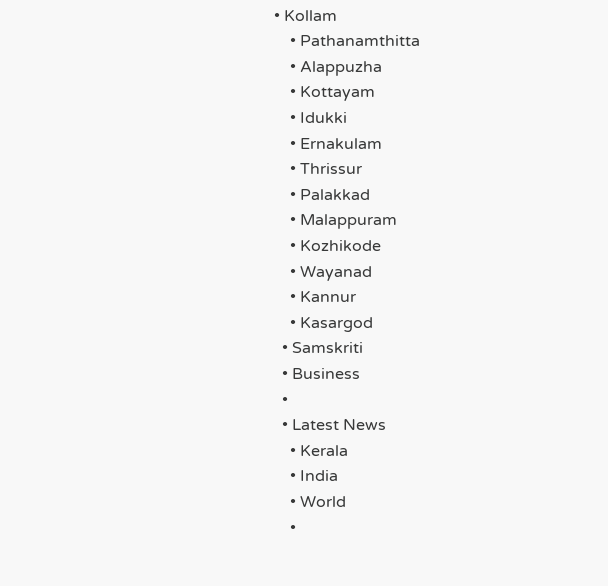• Kollam
    • Pathanamthitta
    • Alappuzha
    • Kottayam
    • Idukki
    • Ernakulam
    • Thrissur
    • Palakkad
    • Malappuram
    • Kozhikode
    • Wayanad
    • Kannur
    • Kasargod
  • Samskriti
  • Business
  •
  • Latest News
    • Kerala
    • India
    • World
    •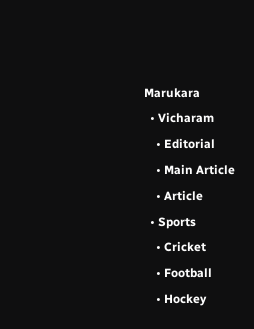Marukara
  • Vicharam
    • Editorial
    • Main Article
    • Article
  • Sports
    • Cricket
    • Football
    • Hockey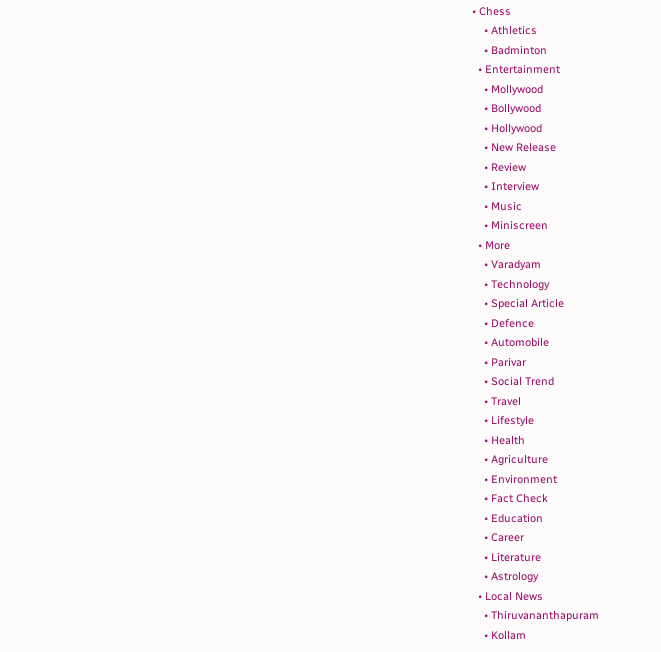• Chess
    • Athletics
    • Badminton
  • Entertainment
    • Mollywood
    • Bollywood
    • Hollywood
    • New Release
    • Review
    • Interview
    • Music
    • Miniscreen
  • More
    • Varadyam
    • Technology
    • Special Article
    • Defence
    • Automobile
    • Parivar
    • Social Trend
    • Travel
    • Lifestyle
    • Health
    • Agriculture
    • Environment
    • Fact Check
    • Education
    • Career
    • Literature
    • Astrology
  • Local News
    • Thiruvananthapuram
    • Kollam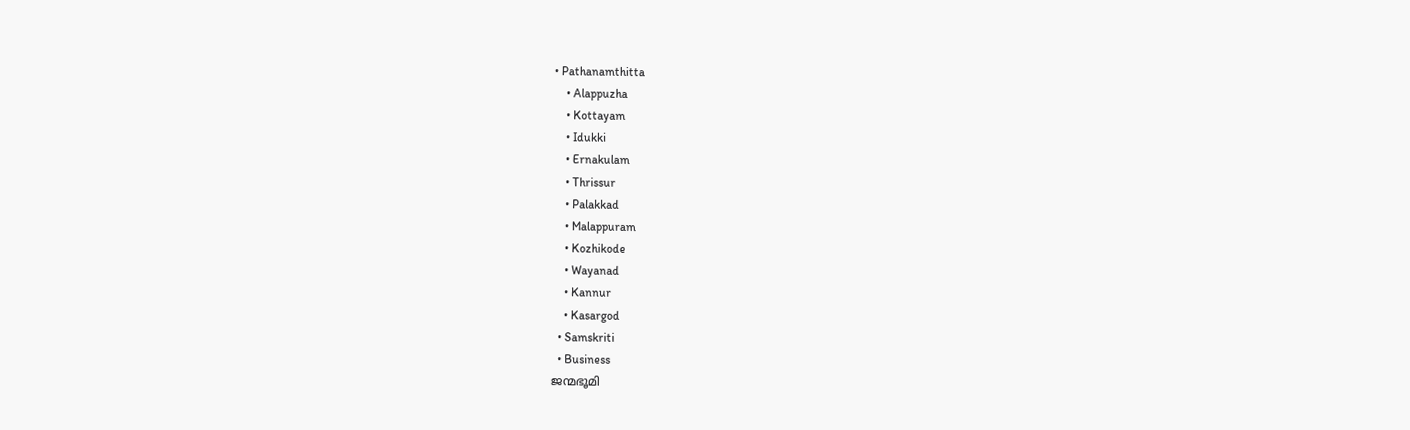• Pathanamthitta
    • Alappuzha
    • Kottayam
    • Idukki
    • Ernakulam
    • Thrissur
    • Palakkad
    • Malappuram
    • Kozhikode
    • Wayanad
    • Kannur
    • Kasargod
  • Samskriti
  • Business
ജന്മഭൂമി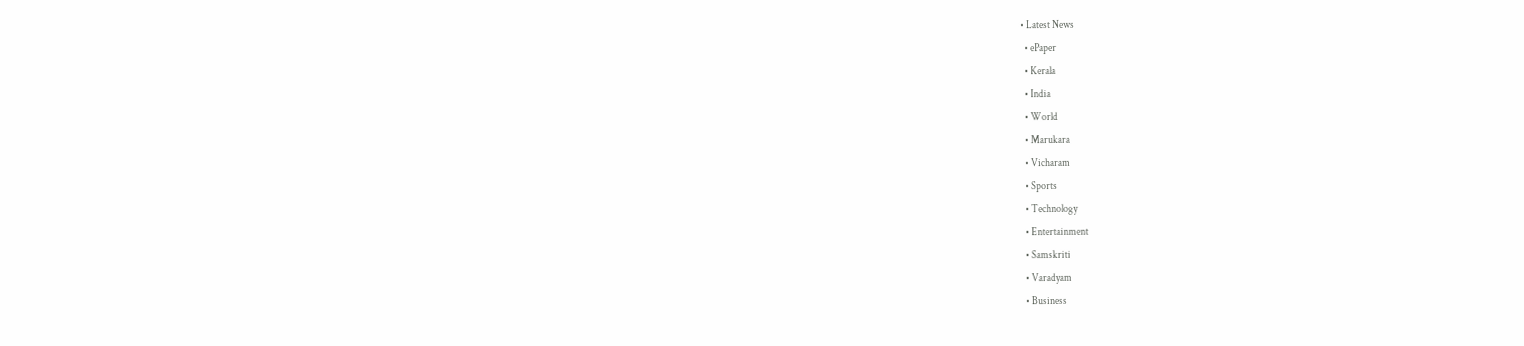• Latest News
  • ePaper
  • Kerala
  • India
  • World
  • Marukara
  • Vicharam
  • Sports
  • Technology
  • Entertainment
  • Samskriti
  • Varadyam
  • Business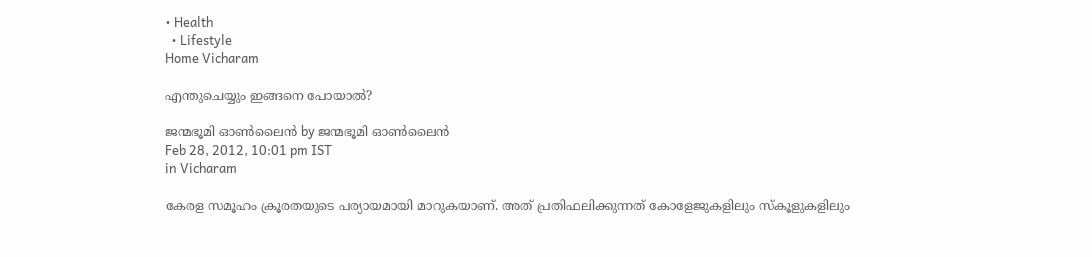• Health
  • Lifestyle
Home Vicharam

എന്തുചെയ്യും ഇങ്ങനെ പോയാല്‍?

ജന്മഭൂമി ഓണ്‍ലൈന്‍ by ജന്മഭൂമി ഓണ്‍ലൈന്‍
Feb 28, 2012, 10:01 pm IST
in Vicharam

കേരള സമൂഹം ക്രൂരതയുടെ പര്യായമായി മാറുകയാണ്‌. അത്‌ പ്രതിഫലിക്കുന്നത്‌ കോളേജുകളിലും സ്കൂളുകളിലും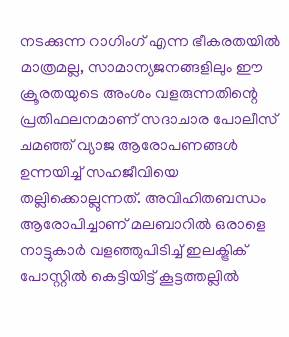നടക്കുന്ന റാഗിംഗ്‌ എന്ന ഭീകരതയില്‍ മാത്രമല്ല, സാമാന്യജനങ്ങളിലും ഈ ക്രൂരതയുടെ അംശം വളരുന്നതിന്റെ പ്രതിഫലനമാണ്‌ സദാചാര പോലീസ്‌ ചമഞ്ഞ്‌ വ്യാജ ആരോപണങ്ങള്‍ ഉന്നയിച്ച്‌ സഹജീവിയെ തല്ലിക്കൊല്ലുന്നത്‌. അവിഹിതബന്ധം ആരോപിച്ചാണ്‌ മലബാറില്‍ ഒരാളെ നാട്ടുകാര്‍ വളഞ്ഞുപിടിച്ച്‌ ഇലക്ട്രിക്‌ പോസ്റ്റില്‍ കെട്ടിയിട്ട്‌ കൂട്ടത്തല്ലില്‍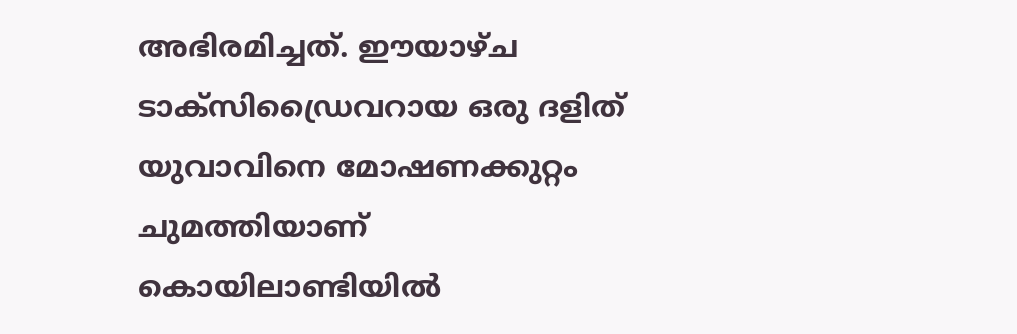അഭിരമിച്ചത്‌. ഈയാഴ്ച ടാക്സിഡ്രൈവറായ ഒരു ദളിത്‌ യുവാവിനെ മോഷണക്കുറ്റം ചുമത്തിയാണ്‌ കൊയിലാണ്ടിയില്‍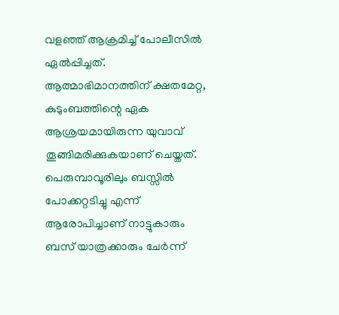വളഞ്ഞ്‌ ആക്രമിച്ച്‌ പോലീസില്‍ ഏല്‍പ്പിച്ചത്‌. ആത്മാഭിമാനത്തിന്‌ ക്ഷതമേറ്റ, കുടുംബത്തിന്റെ ഏക ആശ്രയമായിരുന്ന യുവാവ്‌ തൂങ്ങിമരിക്കുകയാണ്‌ ചെയ്തത്‌. പെരുമ്പാവൂരിലും ബസ്സില്‍ പോക്കറ്റടിച്ചു എന്ന്‌ ആരോപിച്ചാണ്‌ നാട്ടുകാരും ബസ്‌ യാത്രക്കാരും ചേര്‍ന്ന്‌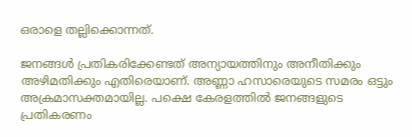ഒരാളെ തല്ലിക്കൊന്നത്‌.

ജനങ്ങള്‍ പ്രതികരിക്കേണ്ടത്‌ അന്യായത്തിനും അനീതിക്കും അഴിമതിക്കും എതിരെയാണ്‌. അണ്ണാ ഹസാരെയുടെ സമരം ഒട്ടും അക്രമാസക്തമായില്ല. പക്ഷെ കേരളത്തില്‍ ജനങ്ങളുടെ പ്രതികരണം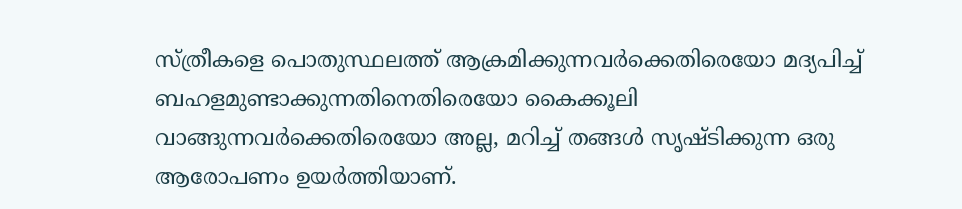സ്ത്രീകളെ പൊതുസ്ഥലത്ത്‌ ആക്രമിക്കുന്നവര്‍ക്കെതിരെയോ മദ്യപിച്ച്‌ ബഹളമുണ്ടാക്കുന്നതിനെതിരെയോ കൈക്കൂലി വാങ്ങുന്നവര്‍ക്കെതിരെയോ അല്ല, മറിച്ച്‌ തങ്ങള്‍ സൃഷ്ടിക്കുന്ന ഒരു ആരോപണം ഉയര്‍ത്തിയാണ്‌.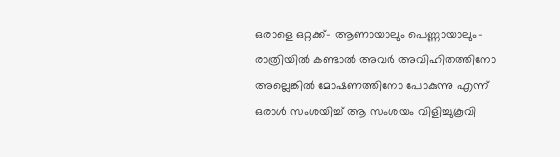ഒരാളെ ഒറ്റക്ക്‌- ആണായാലും പെണ്ണായാലും- രാത്രിയില്‍ കണ്ടാല്‍ അവര്‍ അവിഹിതത്തിനോ അല്ലെങ്കില്‍ മോഷണത്തിനോ പോകുന്നു എന്ന്‌ ഒരാള്‍ സംശയിച്ച്‌ ആ സംശയം വിളിച്ചുകൂവി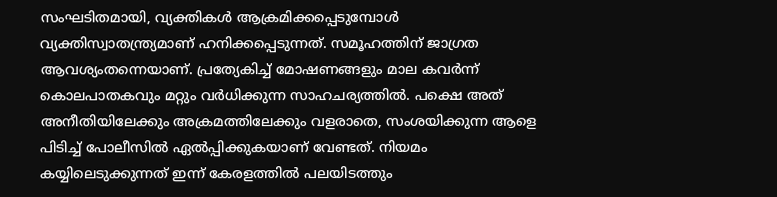സംഘടിതമായി, വ്യക്തികള്‍ ആക്രമിക്കപ്പെടുമ്പോള്‍ വ്യക്തിസ്വാതന്ത്ര്യമാണ്‌ ഹനിക്കപ്പെടുന്നത്‌. സമൂഹത്തിന്‌ ജാഗ്രത ആവശ്യംതന്നെയാണ്‌. പ്രത്യേകിച്ച്‌ മോഷണങ്ങളും മാല കവര്‍ന്ന്‌ കൊലപാതകവും മറ്റും വര്‍ധിക്കുന്ന സാഹചര്യത്തില്‍. പക്ഷെ അത്‌ അനീതിയിലേക്കും അക്രമത്തിലേക്കും വളരാതെ, സംശയിക്കുന്ന ആളെ പിടിച്ച്‌ പോലീസില്‍ ഏല്‍പ്പിക്കുകയാണ്‌ വേണ്ടത്‌. നിയമം കയ്യിലെടുക്കുന്നത്‌ ഇന്ന്‌ കേരളത്തില്‍ പലയിടത്തും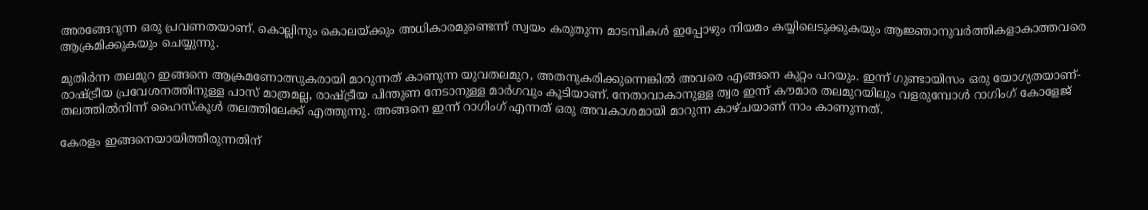അരങ്ങേറുന്ന ഒരു പ്രവണതയാണ്‌. കൊല്ലിനും കൊലയ്‌ക്കും അധികാരമുണ്ടെന്ന്‌ സ്വയം കരുതുന്ന മാടമ്പികള്‍ ഇപ്പോഴും നിയമം കയ്യിലെടുക്കുകയും ആജ്ഞാനുവര്‍ത്തികളാകാത്തവരെ ആക്രമിക്കുകയും ചെയ്യുന്നു.

മുതിര്‍ന്ന തലമുറ ഇങ്ങനെ ആക്രമണോത്സുകരായി മാറുന്നത്‌ കാണുന്ന യുവതലമുറ, അതനുകരിക്കുന്നെങ്കില്‍ അവരെ എങ്ങനെ കുറ്റം പറയും. ഇന്ന്‌ ഗുണ്ടായിസം ഒരു യോഗ്യതയാണ്‌- രാഷ്‌ട്രീയ പ്രവേശനത്തിനുള്ള പാസ്‌ മാത്രമല്ല, രാഷ്‌ട്രീയ പിന്തുണ നേടാനുള്ള മാര്‍ഗവും കൂടിയാണ്‌. നേതാവാകാനുള്ള ത്വര ഇന്ന്‌ കൗമാര തലമുറയിലും വളരുമ്പോള്‍ റാഗിംഗ്‌ കോളേജ്‌ തലത്തില്‍നിന്ന്‌ ഹൈസ്കൂള്‍ തലത്തിലേക്ക്‌ എത്തുന്നു. അങ്ങനെ ഇന്ന്‌ റാഗിംഗ്‌ എന്നത്‌ ഒരു അവകാശമായി മാറുന്ന കാഴ്ചയാണ്‌ നാം കാണുന്നത്‌.

കേരളം ഇങ്ങനെയായിത്തീരുന്നതിന്‌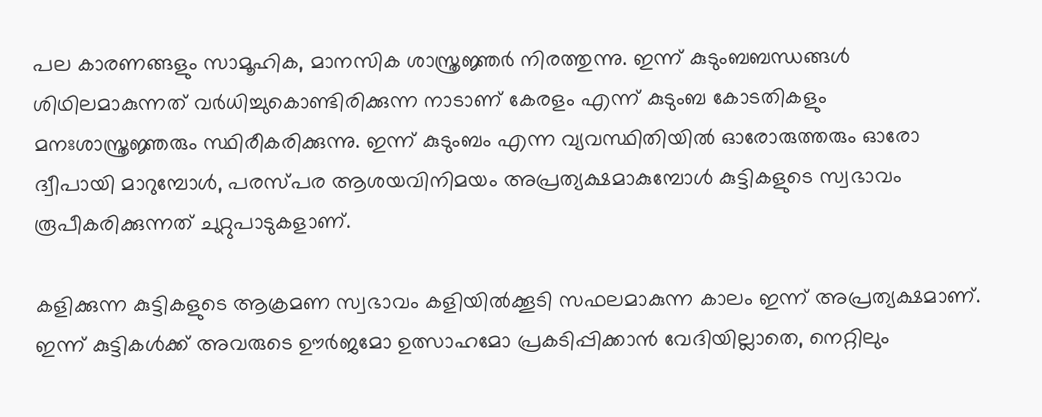പല കാരണങ്ങളും സാമൂഹിക, മാനസിക ശാസ്ത്രജ്ഞര്‍ നിരത്തുന്നു. ഇന്ന്‌ കുടുംബബന്ധങ്ങള്‍ ശിഥിലമാകുന്നത്‌ വര്‍ധിച്ചുകൊണ്ടിരിക്കുന്ന നാടാണ്‌ കേരളം എന്ന്‌ കുടുംബ കോടതികളും മനഃശാസ്ത്രജ്ഞരും സ്ഥിരീകരിക്കുന്നു. ഇന്ന്‌ കുടുംബം എന്ന വ്യവസ്ഥിതിയില്‍ ഓരോരുത്തരും ഓരോ ദ്വീപായി മാറുമ്പോള്‍, പരസ്പര ആശയവിനിമയം അപ്രത്യക്ഷമാകുമ്പോള്‍ കുട്ടികളുടെ സ്വഭാവം രൂപീകരിക്കുന്നത്‌ ചുറ്റുപാടുകളാണ്‌.

കളിക്കുന്ന കുട്ടികളുടെ ആക്രമണ സ്വഭാവം കളിയില്‍ക്കൂടി സഫലമാകുന്ന കാലം ഇന്ന്‌ അപ്രത്യക്ഷമാണ്‌. ഇന്ന്‌ കുട്ടികള്‍ക്ക്‌ അവരുടെ ഊര്‍ജമോ ഉത്സാഹമോ പ്രകടിപ്പിക്കാന്‍ വേദിയില്ലാതെ, നെറ്റിലും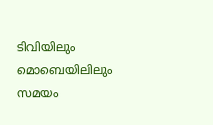ടിവിയിലും മൊബെയിലിലും സമയം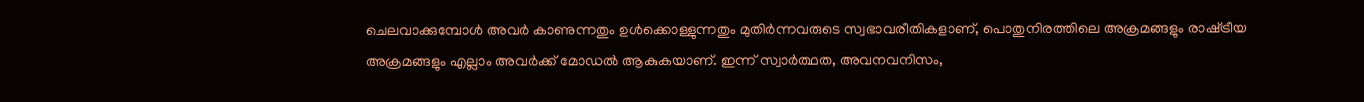ചെലവാക്കുമ്പോള്‍ അവര്‍ കാണുന്നതും ഉള്‍ക്കൊള്ളുന്നതും മുതിര്‍ന്നവരുടെ സ്വഭാവരീതികളാണ്‌, പൊതുനിരത്തിലെ അക്രമങ്ങളും രാഷ്‌ട്രീയ അക്രമങ്ങളും എല്ലാം അവര്‍ക്ക്‌ മോഡല്‍ ആകുകയാണ്‌. ഇന്ന്‌ സ്വാര്‍ത്ഥത, അവനവനിസം,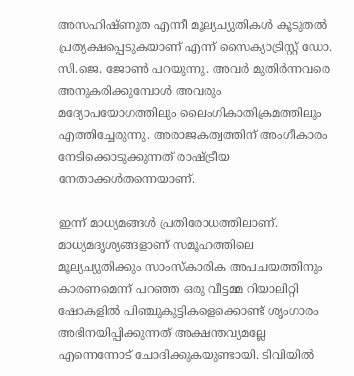അസഹിഷ്ണുത എന്നീ മൂല്യച്യുതികള്‍ കൂടുതല്‍ പ്രത്യക്ഷപ്പെടുകയാണ്‌ എന്ന്‌ സൈക്യാട്രിസ്റ്റ്‌ ഡോ. സി.ജെ. ജോണ്‍ പറയുന്നു. അവര്‍ മുതിര്‍ന്നവരെ അനുകരിക്കുമ്പോള്‍ അവരും മദ്യോപയോഗത്തിലും ലൈംഗികാതിക്രമത്തിലും എത്തിച്ചേരുന്നു. അരാജകത്വത്തിന്‌ അംഗീകാരം നേടിക്കൊടുക്കുന്നത്‌ രാഷ്‌ട്രീയ നേതാക്കള്‍തന്നെയാണ്‌.

ഇന്ന്‌ മാധ്യമങ്ങള്‍ പ്രതിരോധത്തിലാണ്‌. മാധ്യമദൃശ്യങ്ങളാണ്‌ സമൂഹത്തിലെ മൂല്യച്യുതിക്കും സാംസ്കാരിക അപചയത്തിനും കാരണമെന്ന്‌ പറഞ്ഞ ഒരു വീട്ടമ്മ റിയാലിറ്റി ഷോകളില്‍ പിഞ്ചുകുട്ടികളെക്കൊണ്ട്‌ ശൃംഗാരം അഭിനയിപ്പിക്കുന്നത്‌ അക്ഷന്തവ്യമല്ലേ എന്നെന്നോട്‌ ചോദിക്കുകയുണ്ടായി. ടിവിയില്‍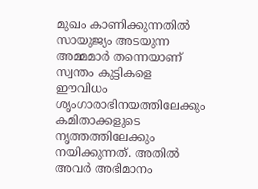മുഖം കാണിക്കുന്നതില്‍ സായുജ്യം അടയുന്ന അമ്മമാര്‍ തന്നെയാണ്‌ സ്വന്തം കുട്ടികളെ ഈവിധം ശൃംഗാരാഭിനയത്തിലേക്കും കമിതാക്കളുടെ നൃത്തത്തിലേക്കും നയിക്കുന്നത്‌. അതില്‍ അവര്‍ അഭിമാനം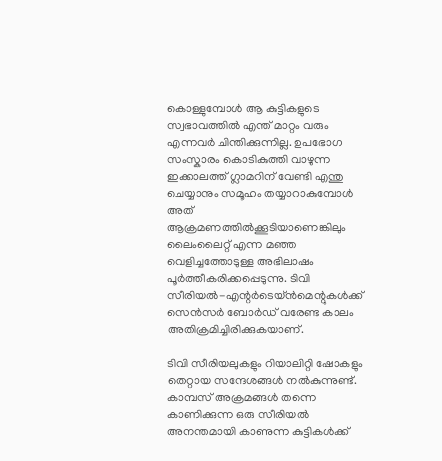കൊള്ളുമ്പോള്‍ ആ കുട്ടികളുടെ സ്വഭാവത്തില്‍ എന്ത്‌ മാറ്റം വരും എന്നവര്‍ ചിന്തിക്കുന്നില്ല. ഉപഭോഗ സംസ്കാരം കൊടികുത്തി വാഴുന്ന ഇക്കാലത്ത്‌ ഗ്ലാമറിന്‌ വേണ്ടി എന്തു ചെയ്യാനും സമൂഹം തയ്യാറാകുമ്പോള്‍ അത്‌ ആക്രമണത്തില്‍ക്കൂടിയാണെങ്കിലും ലൈംലൈറ്റ്‌ എന്ന മഞ്ഞ വെളിച്ചത്തോടുള്ള അഭിലാഷം പൂര്‍ത്തീകരിക്കപ്പെടുന്നു. ടിവി സീരിയല്‍-എന്റര്‍ടെയ്ന്‍മെന്റുകള്‍ക്ക്‌ സെന്‍സര്‍ ബോര്‍ഡ്‌ വരേണ്ട കാലം അതിക്രമിച്ചിരിക്കുകയാണ്‌.

ടിവി സീരിയലുകളും റിയാലിറ്റി ഷോകളും തെറ്റായ സന്ദേശങ്ങള്‍ നല്‍കുന്നുണ്ട്‌. കാമ്പസ്‌ അക്രമങ്ങള്‍ തന്നെ കാണിക്കുന്ന ഒരു സീരിയല്‍ അനന്തമായി കാണുന്ന കുട്ടികള്‍ക്ക്‌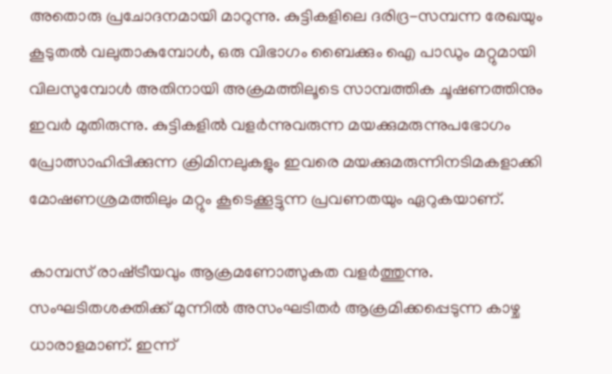അതൊരു പ്രചോദനമായി മാറുന്നു. കുട്ടികളിലെ ദരിദ്ര-സമ്പന്ന രേഖയും കൂടുതല്‍ വലുതാകുമ്പോള്‍, ഒരു വിഭാഗം ബൈക്കും ഐ പാഡും മറ്റുമായി വിലസുമ്പോള്‍ അതിനായി അക്രമത്തിലൂടെ സാമ്പത്തിക ചൂഷണത്തിനും ഇവര്‍ മുതിരുന്നു. കുട്ടികളില്‍ വളര്‍ന്നുവരുന്ന മയക്കുമരുന്നുപഭോഗം പ്രോത്സാഹിപ്പിക്കുന്ന ക്രിമിനലുകളും ഇവരെ മയക്കുമരുന്നിനടിമകളാക്കി മോഷണശ്രമത്തിലും മറ്റും കൂടെക്കൂട്ടുന്ന പ്രവണതയും ഏറുകയാണ്‌.

കാമ്പസ്‌ രാഷ്‌ട്രീയവും ആക്രമണോത്സുകത വളര്‍ത്തുന്നു. സംഘടിതശക്തിക്ക്‌ മുന്നില്‍ അസംഘടിതര്‍ ആക്രമിക്കപ്പെടുന്ന കാഴ്ച ധാരാളമാണ്‌. ഇന്ന്‌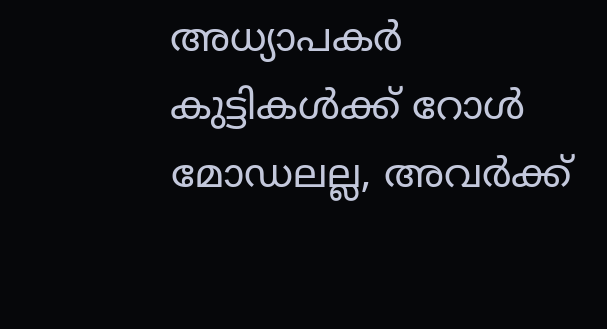അധ്യാപകര്‍ കുട്ടികള്‍ക്ക്‌ റോള്‍ മോഡലല്ല, അവര്‍ക്ക്‌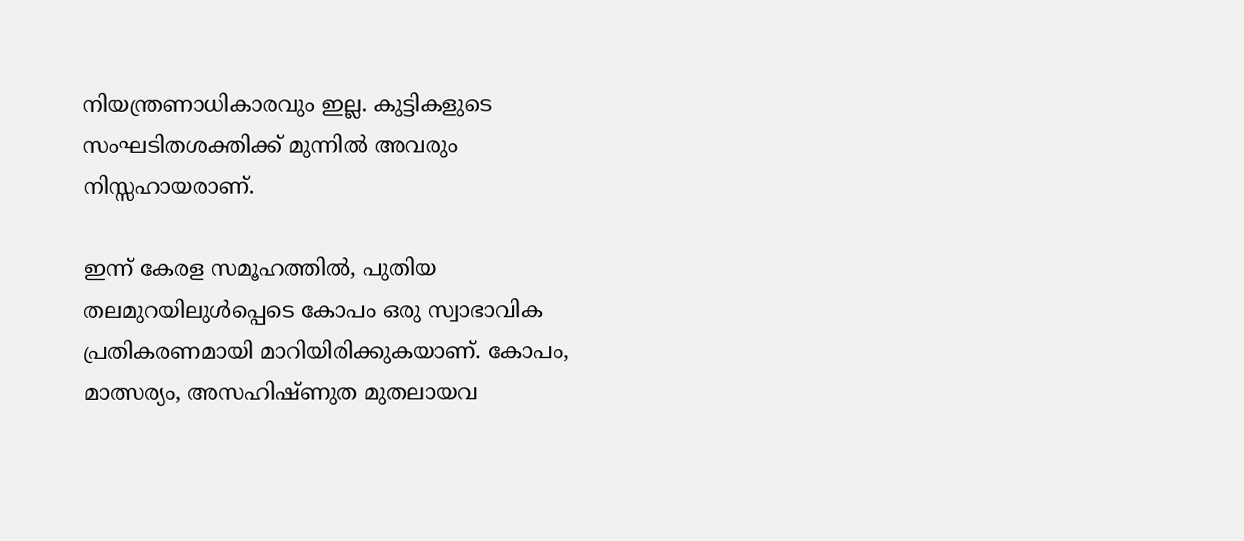നിയന്ത്രണാധികാരവും ഇല്ല. കുട്ടികളുടെ സംഘടിതശക്തിക്ക്‌ മുന്നില്‍ അവരും നിസ്സഹായരാണ്‌.

ഇന്ന്‌ കേരള സമൂഹത്തില്‍, പുതിയ തലമുറയിലുള്‍പ്പെടെ കോപം ഒരു സ്വാഭാവിക പ്രതികരണമായി മാറിയിരിക്കുകയാണ്‌. കോപം, മാത്സര്യം, അസഹിഷ്ണുത മുതലായവ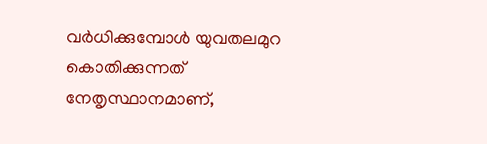വര്‍ധിക്കുമ്പോള്‍ യുവതലമുറ കൊതിക്കുന്നത്‌ നേതൃസ്ഥാനമാണ്‌,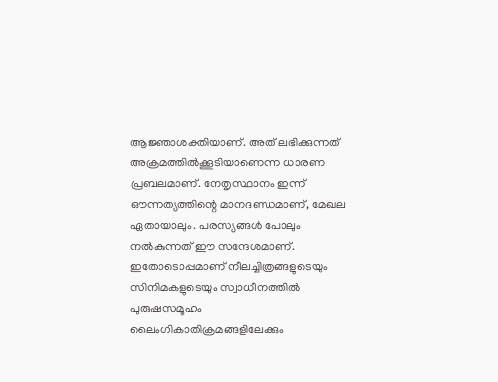ആജ്ഞാശക്തിയാണ്‌. അത്‌ ലഭിക്കുന്നത്‌ അക്രമത്തില്‍ക്കൂടിയാണെന്ന ധാരണ പ്രബലമാണ്‌. നേതൃസ്ഥാനം ഇന്ന്‌ ഔന്നത്യത്തിന്റെ മാനദണ്ഡമാണ്‌, മേഖല ഏതായാലും. പരസ്യങ്ങള്‍ പോലും നല്‍കുന്നത്‌ ഈ സന്ദേശമാണ്‌. ഇതോടൊപ്പമാണ്‌ നീലച്ചിത്രങ്ങളുടെയും സിനിമകളുടെയും സ്വാധീനത്തില്‍ പുരുഷസമൂഹം ലൈംഗികാതിക്രമങ്ങളിലേക്കും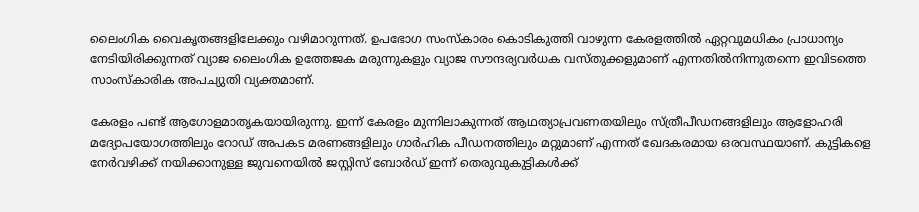ലൈംഗിക വൈകൃതങ്ങളിലേക്കും വഴിമാറുന്നത്‌. ഉപഭോഗ സംസ്കാരം കൊടികുത്തി വാഴുന്ന കേരളത്തില്‍ ഏറ്റവുമധികം പ്രാധാന്യം നേടിയിരിക്കുന്നത്‌ വ്യാജ ലൈംഗിക ഉത്തേജക മരുന്നുകളും വ്യാജ സൗന്ദര്യവര്‍ധക വസ്തുക്കളുമാണ്‌ എന്നതില്‍നിന്നുതന്നെ ഇവിടത്തെ സാംസ്കാരിക അപച്യുതി വ്യക്തമാണ്‌.

കേരളം പണ്ട്‌ ആഗോളമാതൃകയായിരുന്നു. ഇന്ന്‌ കേരളം മുന്നിലാകുന്നത്‌ ആഥത്യാപ്രവണതയിലും സ്ത്രീപീഡനങ്ങളിലും ആളോഹരി മദ്യോപയോഗത്തിലും റോഡ്‌ അപകട മരണങ്ങളിലും ഗാര്‍ഹിക പീഡനത്തിലും മറ്റുമാണ്‌ എന്നത്‌ ഖേദകരമായ ഒരവസ്ഥയാണ്‌. കുട്ടികളെ നേര്‍വഴിക്ക്‌ നയിക്കാനുള്ള ജുവനെയില്‍ ജസ്റ്റിസ്‌ ബോര്‍ഡ്‌ ഇന്ന്‌ തെരുവുകുട്ടികള്‍ക്ക്‌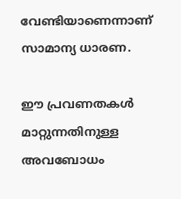വേണ്ടിയാണെന്നാണ്‌ സാമാന്യ ധാരണ.

ഈ പ്രവണതകള്‍ മാറ്റുന്നതിനുള്ള അവബോധം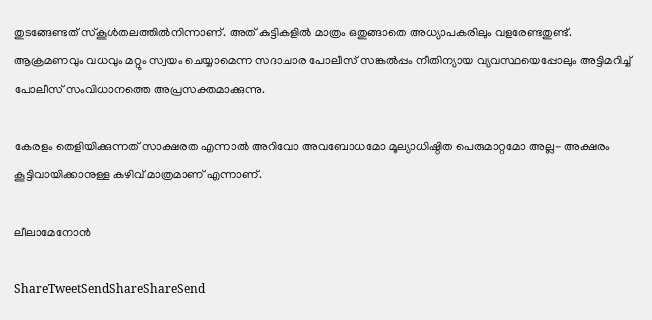തുടങ്ങേണ്ടത്‌ സ്കൂള്‍തലത്തില്‍നിന്നാണ്‌. അത്‌ കുട്ടികളില്‍ മാത്രം ഒതുങ്ങാതെ അധ്യാപകരിലും വളരേണ്ടതുണ്ട്‌. ആക്രമണവും വധവും മറ്റും സ്വയം ചെയ്യാമെന്ന സദാചാര പോലീസ്‌ സങ്കല്‍പ്പം നീതിന്യായ വ്യവസ്ഥയെപ്പോലും അട്ടിമറിച്ച്‌ പോലീസ്‌ സംവിധാനത്തെ അപ്രസക്തമാക്കുന്നു.

കേരളം തെളിയിക്കുന്നത്‌ സാക്ഷരത എന്നാല്‍ അറിവോ അവബോധമോ മൂല്യാധിഷ്ഠിത പെരുമാറ്റമോ അല്ല- അക്ഷരം കൂട്ടിവായിക്കാനുള്ള കഴിവ്‌ മാത്രമാണ്‌ എന്നാണ്‌.

ലീലാമേനോന്‍

ShareTweetSendShareShareSend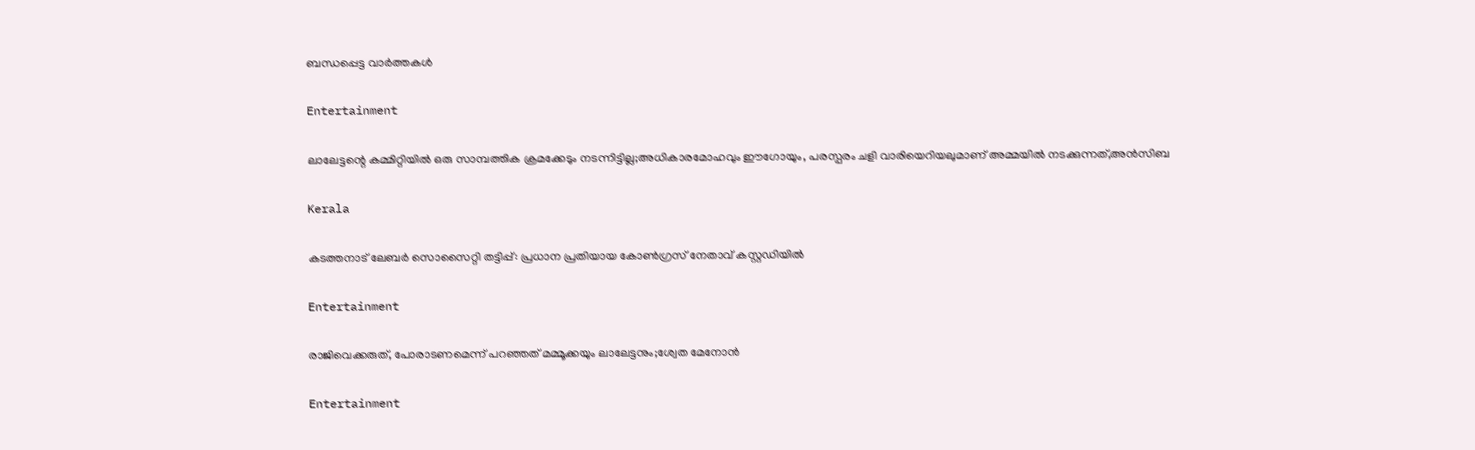ബന്ധപ്പെട്ട വാര്‍ത്തകള്‍

Entertainment

ലാലേട്ടന്റെ കമ്മിറ്റിയിൽ ഒരു സാമ്പത്തിക ക്രമക്കേടും നടന്നിട്ടില്ല;അധികാരമോഹവും ഈഗോയും, പരസ്പരം ചളി വാരിയെറിയലുമാണ് അമ്മയിൽ നടക്കുന്നത്,അൻസിബ

Kerala

കടത്തനാട് ലേബർ സൊസൈറ്റി തട്ടിപ്പ്: പ്രധാന പ്രതിയായ കോൺഗ്രസ് നേതാവ് കസ്റ്റഡിയിൽ

Entertainment

രാജിവെക്കരുത്, പോരാടണമെന്ന് പറഞ്ഞത് മമ്മൂക്കയും ലാലേട്ടനും;ശ്വേത മേനോൻ

Entertainment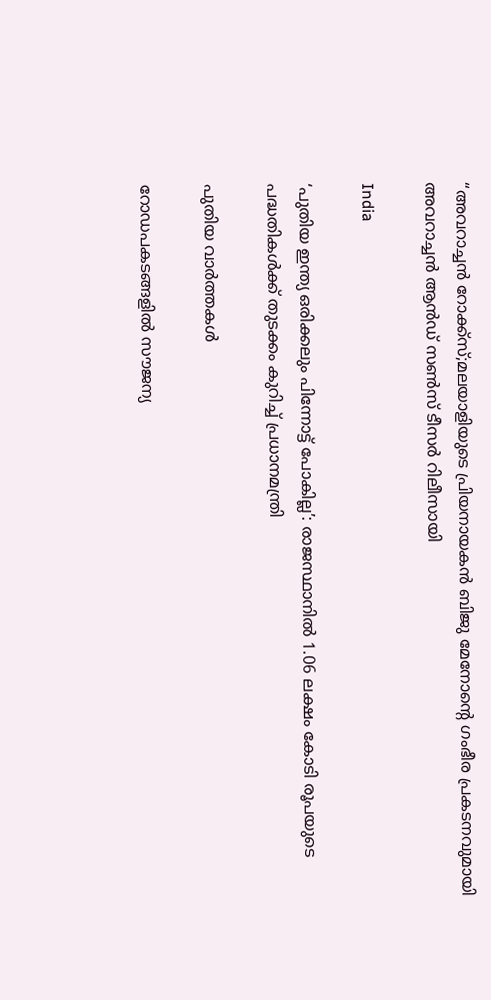“അവറാച്ചൻ റോക്ക്സ്;മലയാളിയുടെ പ്രിയനായകൻ ബിജു മേനോന്റെ ഗംഭീര പ്രകടനവുമായി അവറാച്ചൻ ആൻഡ് സൺസ് ടീസർ റിലീസായി

India

‘പുതിയ ഇന്ത്യ ഒരിക്കലും പിന്നോട്ട് പോകില്ല’: രാജസ്ഥാനിൽ 1.06 ലക്ഷം കോടി രൂപയുടെ പദ്ധതികൾക്ക് തുടക്കം കുറിച്ച് പ്രധാനമന്ത്രി

പുതിയ വാര്‍ത്തകള്‍

റോഡപകടങ്ങളില്‍ സൗജന്യ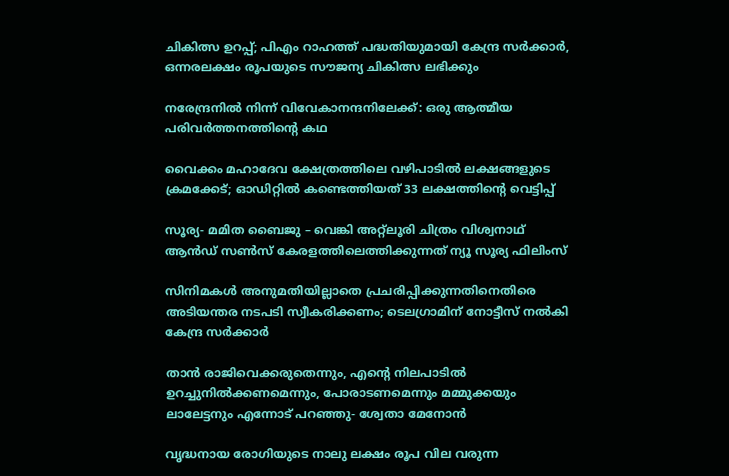ചികിത്സ ഉറപ്പ്; പിഎം റാഹത്ത് പദ്ധതിയുമായി കേന്ദ്ര സര്‍ക്കാര്‍, ഒന്നരലക്ഷം രൂപയുടെ സൗജന്യ ചികിത്സ ലഭിക്കും

നരേന്ദ്രനിൽ നിന്ന് വിവേകാനന്ദനിലേക്ക്: ഒരു ആത്മീയ പരിവർത്തനത്തിന്റെ കഥ

വൈക്കം മഹാദേവ ക്ഷേത്രത്തിലെ വഴിപാടില്‍ ലക്ഷങ്ങളുടെ ക്രമക്കേട്; ഓഡിറ്റില്‍ കണ്ടെത്തിയത് 33 ലക്ഷത്തിന്റെ വെട്ടിപ്പ്

സൂര്യ- മമിത ബൈജു – വെങ്കി അറ്റ്ലൂരി ചിത്രം വിശ്വനാഥ് ആൻഡ് സൺസ് കേരളത്തിലെത്തിക്കുന്നത് ന്യൂ സൂര്യ ഫിലിംസ്

സിനിമകൾ അനുമതിയില്ലാതെ പ്രചരിപ്പിക്കുന്നതിനെതിരെ അടിയന്തര നടപടി സ്വീകരിക്കണം; ടെലഗ്രാമിന് നോട്ടീസ് നൽകി കേന്ദ്ര സർക്കാർ

താൻ രാജിവെക്കരുതെന്നും, എന്റെ നിലപാടിൽ ഉറച്ചുനിൽക്കണമെന്നും, പോരാടണമെന്നും മമ്മുക്കയും ലാലേട്ടനും എന്നോട് പറഞ്ഞു- ശ്വേതാ മേനോൻ

വൃദ്ധനായ രോഗിയുടെ നാലു ലക്ഷം രൂപ വില വരുന്ന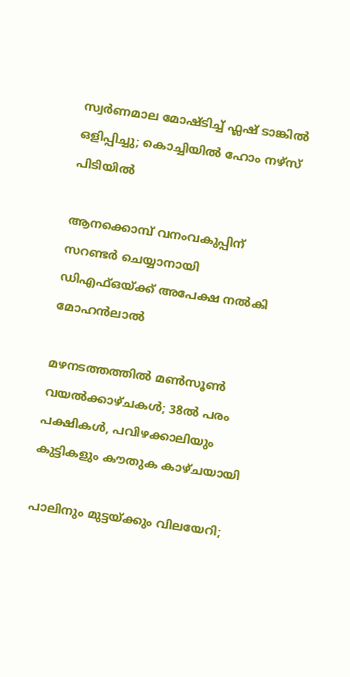സ്വര്‍ണമാല മോഷ്ടിച്ച് ഫ്ലഷ് ടാങ്കില്‍ ഒളിപ്പിച്ചു; കൊച്ചിയിൽ ഹോം നഴ്‌സ് പിടിയില്‍

ആനക്കൊമ്പ് വനംവകുപ്പിന് സറണ്ടർ ചെയ്യാനായി ഡിഎഫ്ഒയ്‌ക്ക് അപേക്ഷ നൽകി മോഹൻലാൽ

മഴനടത്തത്തിൽ മൺസൂൺ വയൽക്കാഴ്ചകൾ; 38ല്‍ പരം പക്ഷികൾ, പവിഴക്കാലിയും കുട്ടികളും കൗതുക കാഴ്ചയായി

പാലിനും മുട്ടയ്‌ക്കും വിലയേറി;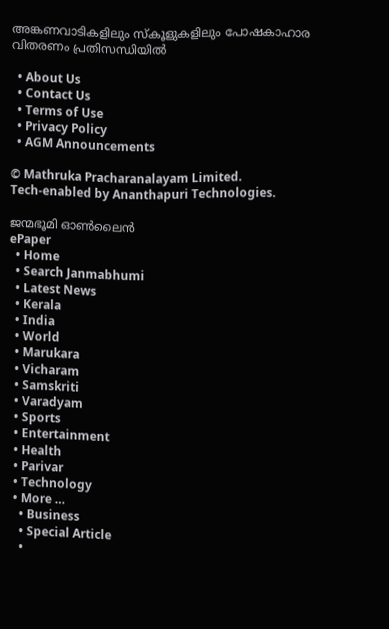അങ്കണവാടികളിലും സ്‌കൂളുകളിലും പോഷകാഹാര വിതരണം പ്രതിസന്ധിയില്‍

  • About Us
  • Contact Us
  • Terms of Use
  • Privacy Policy
  • AGM Announcements

© Mathruka Pracharanalayam Limited.
Tech-enabled by Ananthapuri Technologies.

ജന്മഭൂമി ഓണ്‍ലൈന്‍
ePaper
  • Home
  • Search Janmabhumi
  • Latest News
  • Kerala
  • India
  • World
  • Marukara
  • Vicharam
  • Samskriti
  • Varadyam
  • Sports
  • Entertainment
  • Health
  • Parivar
  • Technology
  • More …
    • Business
    • Special Article
    •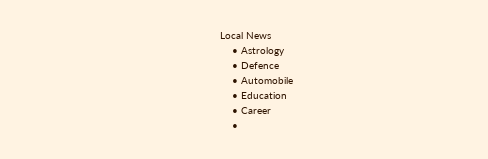Local News
    • Astrology
    • Defence
    • Automobile
    • Education
    • Career
    •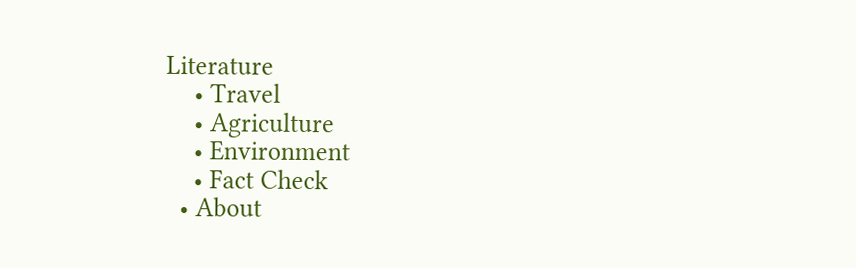Literature
    • Travel
    • Agriculture
    • Environment
    • Fact Check
  • About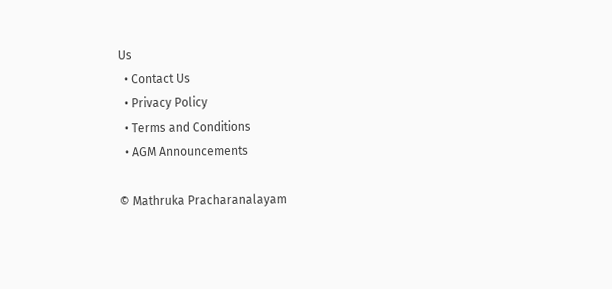Us
  • Contact Us
  • Privacy Policy
  • Terms and Conditions
  • AGM Announcements

© Mathruka Pracharanalayam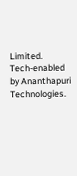Limited.
Tech-enabled by Ananthapuri Technologies.